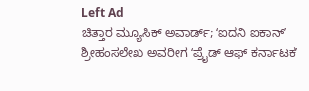Left Ad
ಚಿತ್ತಾರ ಮ್ಯೂಸಿಕ್‌ ಅವಾರ್ಡ್‌; ʻಐದನಿ ಐಕಾನ್‌ʼ ಶ್ರೀಹಂಸಲೇಖ ಅವರೀಗ ʻಪ್ರೈಡ್‌ ಆಫ್‌ ಕರ್ನಾಟಕʼ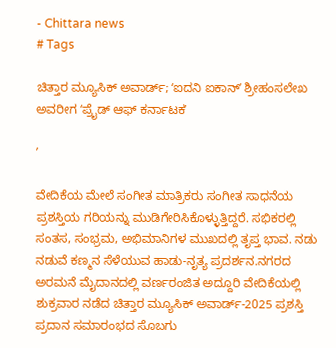- Chittara news
# Tags

ಚಿತ್ತಾರ ಮ್ಯೂಸಿಕ್‌ ಅವಾರ್ಡ್‌; ʻಐದನಿ ಐಕಾನ್‌ʼ ಶ್ರೀಹಂಸಲೇಖ ಅವರೀಗ ʻಪ್ರೈಡ್‌ ಆಫ್‌ ಕರ್ನಾಟಕʼ

ʼ

ವೇದಿಕೆಯ ಮೇಲೆ ಸಂಗೀತ ಮಾತ್ರಿಕರು ಸಂಗೀತ ಸಾಧನೆಯ ಪ್ರಶಸ್ತಿಯ ಗರಿಯನ್ನು ಮುಡಿಗೇರಿಸಿಕೊಳ್ಳುತ್ತಿದ್ದರೆ. ಸಭಿಕರಲ್ಲಿ ಸಂತಸ, ಸಂಭ್ರಮ, ಅಭಿಮಾನಿಗಳ ಮುಖದಲ್ಲಿ ತೃಪ್ತ ಭಾವ. ನಡು ನಡುವೆ ಕಣ್ಮನ ಸೆಳೆಯುವ ಹಾಡು-ನೃತ್ಯ ಪ್ರದರ್ಶನ.ನಗರದ ಅರಮನೆ ಮೈದಾನದಲ್ಲಿ ವರ್ಣರಂಜಿತ ಅದ್ದೂರಿ ವೇದಿಕೆಯಲ್ಲಿ ಶುಕ್ರವಾರ ನಡೆದ ಚಿತ್ತಾರ ಮ್ಯೂಸಿಕ್‌ ಅವಾರ್ಡ್‌-2025 ಪ್ರಶಸ್ತಿ ಪ್ರದಾನ ಸಮಾರಂಭದ ಸೊಬಗು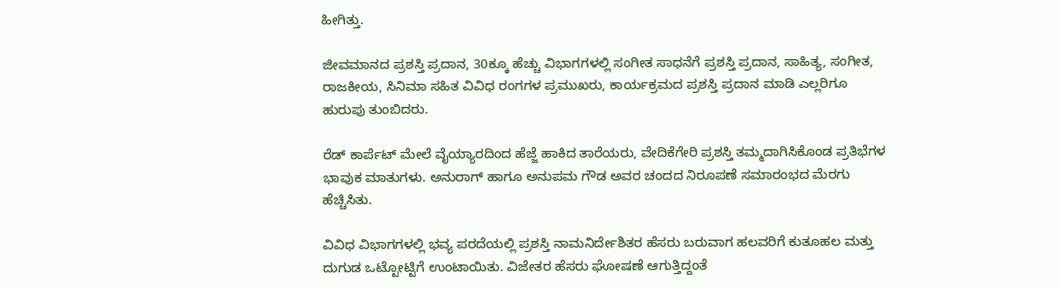ಹೀಗಿತ್ತು.

ಜೀವಮಾನದ ಪ್ರಶಸ್ತಿ ಪ್ರದಾನ, 30ಕ್ಕೂ ಹೆಚ್ಚು ವಿಭಾಗಗಳಲ್ಲಿ ಸಂಗೀತ ಸಾಧನೆಗೆ ಪ್ರಶಸ್ತಿ ಪ್ರದಾನ, ಸಾಹಿತ್ಯ, ಸಂಗೀತ, ರಾಜಕೀಯ, ಸಿನಿಮಾ ಸಹಿತ ವಿವಿಧ ರಂಗಗಳ ಪ್ರಮುಖರು, ಕಾರ್ಯಕ್ರಮದ ಪ್ರಶಸ್ತಿ ಪ್ರದಾನ ಮಾಡಿ ಎಲ್ಲರಿಗೂ ಹುರುಪು ತುಂಬಿದರು.

ರೆಡ್‌ ಕಾರ್ಪೆಟ್‌ ಮೇಲೆ ವೈಯ್ಯಾರದಿಂದ ಹೆಜ್ಜೆ ಹಾಕಿದ ತಾರೆಯರು, ವೇದಿಕೆಗೇರಿ ಪ್ರಶಸ್ತಿ ತಮ್ಮದಾಗಿಸಿಕೊಂಡ ಪ್ರತಿಭೆಗಳ ಭಾವುಕ ಮಾತುಗಳು. ಅನುರಾಗ್‌ ಹಾಗೂ ಅನುಪಮ ಗೌಡ ಅವರ ಚಂದದ ನಿರೂಪಣೆ ಸಮಾರಂಭದ ಮೆರಗು ಹೆಚ್ಚಿಸಿತು.

ವಿವಿಧ ವಿಭಾಗಗಳಲ್ಲಿ ಭವ್ಯ ಪರದೆಯಲ್ಲಿ ಪ್ರಶಸ್ತಿ ನಾಮನಿರ್ದೇಶಿತರ ಹೆಸರು ಬರುವಾಗ ಹಲವರಿಗೆ ಕುತೂಹಲ ಮತ್ತು ದುಗುಡ ಒಟ್ಟೋಟ್ಟಿಗೆ ಉಂಟಾಯಿತು. ವಿಜೇತರ ಹೆಸರು ಘೋಷಣೆ ಆಗುತ್ತಿದ್ದಂತೆ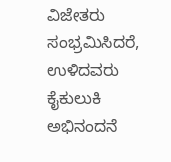ವಿಜೇತರು ಸಂಭ್ರಮಿಸಿದರೆ, ಉಳಿದವರು ಕೈಕುಲುಕಿ ಅಭಿನಂದನೆ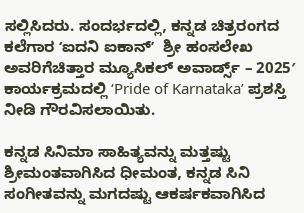ಸಲ್ಲಿಸಿದರು. ಸಂದರ್ಭದಲ್ಲಿ, ಕನ್ನಡ ಚಿತ್ರರಂಗದ ಕಲೆಗಾರ ʻಐದನಿ ಐಕಾನ್‌ʼ  ಶ್ರೀ ಹಂಸಲೇಖ ಅವರಿಗೆಚಿತ್ತಾರ ಮ್ಯೂಸಿಕಲ್ ಅವಾರ್ಡ್ಸ್ – 2025′ ಕಾರ್ಯಕ್ರಮದಲ್ಲಿ ‘Pride of Karnataka’ ಪ್ರಶಸ್ತಿ ನೀಡಿ ಗೌರವಿಸಲಾಯಿತು.

ಕನ್ನಡ ಸಿನಿಮಾ ಸಾಹಿತ್ಯವನ್ನು ಮತ್ತಷ್ಟು ಶ್ರೀಮಂತವಾಗಿಸಿದ ಧೀಮಂತ, ಕನ್ನಡ ಸಿನಿ ಸಂಗೀತವನ್ನು ಮಗದಷ್ಟು ಆಕರ್ಷಕವಾಗಿಸಿದ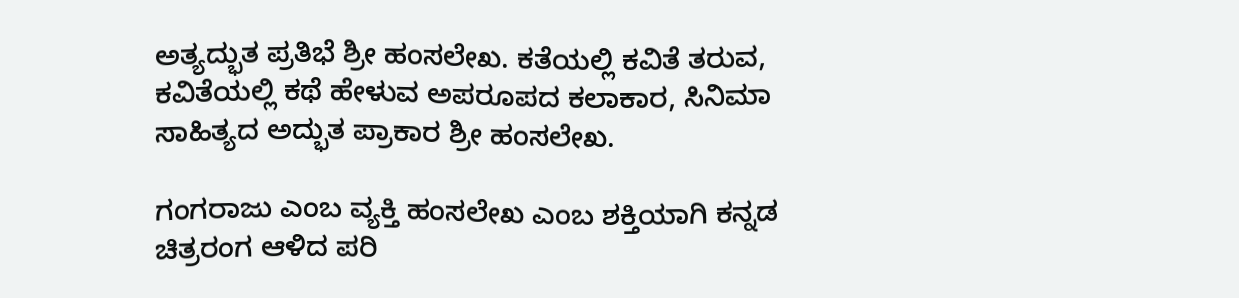ಅತ್ಯದ್ಭುತ ಪ್ರತಿಭೆ ಶ್ರೀ ಹಂಸಲೇಖ. ಕತೆಯಲ್ಲಿ ಕವಿತೆ ತರುವ, ಕವಿತೆಯಲ್ಲಿ ಕಥೆ ಹೇಳುವ ಅಪರೂಪದ ಕಲಾಕಾರ, ಸಿನಿಮಾ ಸಾಹಿತ್ಯದ ಅದ್ಭುತ ಪ್ರಾಕಾರ ಶ್ರೀ ಹಂಸಲೇಖ.

ಗಂಗರಾಜು ಎಂಬ ವ್ಯಕ್ತಿ ಹಂಸಲೇಖ ಎಂಬ ಶಕ್ತಿಯಾಗಿ ಕನ್ನಡ ಚಿತ್ರರಂಗ ಆಳಿದ ಪರಿ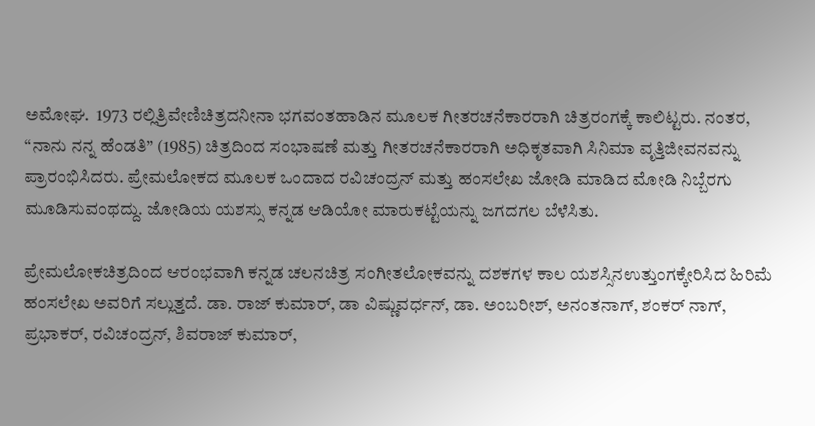ಅಮೋಘ.  1973 ರಲ್ಲಿತ್ರಿವೇಣಿಚಿತ್ರದನೀನಾ ಭಗವಂತಹಾಡಿನ ಮೂಲಕ ಗೀತರಚನೆಕಾರರಾಗಿ ಚಿತ್ರರಂಗಕ್ಕೆ ಕಾಲಿಟ್ಟರು. ನಂತರ, “ನಾನು ನನ್ನ ಹೆಂಡತಿ” (1985) ಚಿತ್ರದಿಂದ ಸಂಭಾಷಣೆ ಮತ್ತು ಗೀತರಚನೆಕಾರರಾಗಿ ಅಧಿಕೃತವಾಗಿ ಸಿನಿಮಾ ವೃತ್ತಿಜೀವನವನ್ನು ಪ್ರಾರಂಭಿಸಿದರು. ಪ್ರೇಮಲೋಕದ ಮೂಲಕ ಒಂದಾದ ರವಿಚಂದ್ರನ್ ಮತ್ತು ಹಂಸಲೇಖ ಜೋಡಿ ಮಾಡಿದ ಮೋಡಿ ನಿಬ್ಬೆರಗು ಮೂಡಿಸುವಂಥದ್ದು. ಜೋಡಿಯ ಯಶಸ್ಸು ಕನ್ನಡ ಆಡಿಯೋ ಮಾರುಕಟ್ಟೆಯನ್ನು ಜಗದಗಲ ಬೆಳೆಸಿತು.

ಪ್ರೇಮಲೋಕಚಿತ್ರದಿಂದ ಆರಂಭವಾಗಿ ಕನ್ನಡ ಚಲನಚಿತ್ರ ಸಂಗೀತಲೋಕವನ್ನು ದಶಕಗಳ ಕಾಲ ಯಶಸ್ಸಿನಉತ್ತುಂಗಕ್ಕೇರಿಸಿದ ಹಿರಿಮೆ ಹಂಸಲೇಖ ಅವರಿಗೆ ಸಲ್ಲುತ್ತದೆ. ಡಾ. ರಾಜ್ ಕುಮಾರ್, ಡಾ ವಿಷ್ಣುವರ್ಧನ್, ಡಾ. ಅಂಬರೀಶ್, ಅನಂತನಾಗ್, ಶಂಕರ್ ನಾಗ್, ಪ್ರಭಾಕರ್, ರವಿಚಂದ್ರನ್, ಶಿವರಾಜ್ ಕುಮಾರ್,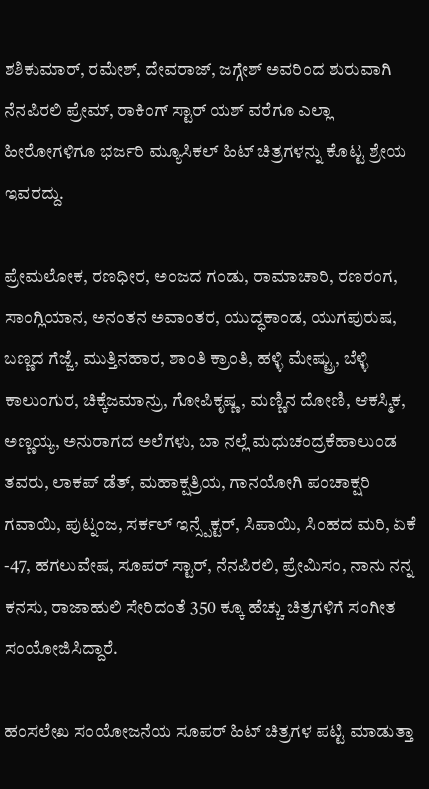ಶಶಿಕುಮಾರ್, ರಮೇಶ್, ದೇವರಾಜ್, ಜಗ್ಗೇಶ್ ಅವರಿಂದ ಶುರುವಾಗಿ ನೆನಪಿರಲಿ ಪ್ರೇಮ್, ರಾಕಿಂಗ್ ಸ್ಟಾರ್ ಯಶ್ ವರೆಗೂ ಎಲ್ಲಾ ಹೀರೋಗಳಿಗೂ ಭರ್ಜರಿ ಮ್ಯೂಸಿಕಲ್ ಹಿಟ್ ಚಿತ್ರಗಳನ್ನು ಕೊಟ್ಟ ಶ್ರೇಯ ಇವರದ್ದು.

ಪ್ರೇಮಲೋಕ, ರಣಧೀರ, ಅಂಜದ ಗಂಡು, ರಾಮಾಚಾರಿ, ರಣರಂಗ, ಸಾಂಗ್ಲಿಯಾನ, ಅನಂತನ ಅವಾಂತರ, ಯುದ್ಧಕಾಂಡ, ಯುಗಪುರುಷ, ಬಣ್ಣದ ಗೆಜ್ಜೆ, ಮುತ್ತಿನಹಾರ, ಶಾಂತಿ ಕ್ರಾಂತಿ, ಹಳ್ಳಿ ಮೇಷ್ಟ್ರು, ಬೆಳ್ಳಿ ಕಾಲುಂಗುರ, ಚಿಕ್ಕೆಜಮಾನ್ರು, ಗೋಪಿಕೃಷ್ಣ, ಮಣ್ಣಿನ ದೋಣಿ, ಆಕಸ್ಮಿಕ, ಅಣ್ಣಯ್ಯ, ಅನುರಾಗದ ಅಲೆಗಳು, ಬಾ ನಲ್ಲೆ ಮಧುಚಂದ್ರಕೆಹಾಲುಂಡ ತವರು, ಲಾಕಪ್ ಡೆತ್, ಮಹಾಕ್ಷತ್ರಿಯ, ಗಾನಯೋಗಿ ಪಂಚಾಕ್ಷರಿ ಗವಾಯಿ, ಪುಟ್ನಂಜ, ಸರ್ಕಲ್ ಇನ್ಸ್ಪೆಕ್ಟರ್, ಸಿಪಾಯಿ, ಸಿಂಹದ ಮರಿ, ಏಕೆ -47, ಹಗಲುವೇಷ, ಸೂಪರ್ ಸ್ಟಾರ್, ನೆನಪಿರಲಿ, ಪ್ರೇಮಿಸಂ, ನಾನು ನನ್ನ ಕನಸು, ರಾಜಾಹುಲಿ ಸೇರಿದಂತೆ 350 ಕ್ಕೂ ಹೆಚ್ಚು ಚಿತ್ರಗಳಿಗೆ ಸಂಗೀತ ಸಂಯೋಜಿಸಿದ್ದಾರೆ.

ಹಂಸಲೇಖ ಸಂಯೋಜನೆಯ ಸೂಪರ್ ಹಿಟ್ ಚಿತ್ರಗಳ ಪಟ್ಟಿ ಮಾಡುತ್ತಾ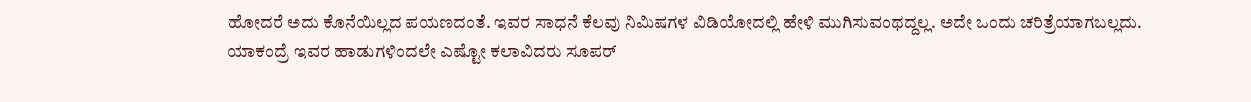ಹೋದರೆ ಅದು ಕೊನೆಯಿಲ್ಲದ ಪಯಣದಂತೆ. ಇವರ ಸಾಧನೆ ಕೆಲವು ನಿಮಿಷಗಳ ವಿಡಿಯೋದಲ್ಲಿ ಹೇಳಿ ಮುಗಿಸುವಂಥದ್ದಲ್ಲ. ಅದೇ ಒಂದು ಚರಿತ್ರೆಯಾಗಬಲ್ಲದು. ಯಾಕಂದ್ರೆ ಇವರ ಹಾಡುಗಳಿಂದಲೇ ಎಷ್ಟೋ ಕಲಾವಿದರು ಸೂಪರ್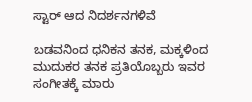ಸ್ಟಾರ್ ಆದ ನಿದರ್ಶನಗಳಿವೆ

ಬಡವನಿಂದ ಧನಿಕನ ತನಕ, ಮಕ್ಕಳಿಂದ ಮುದುಕರ ತನಕ ಪ್ರತಿಯೊಬ್ಬರು ಇವರ ಸಂಗೀತಕ್ಕೆ ಮಾರು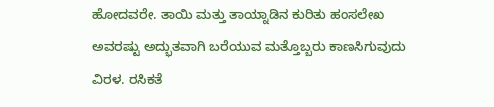ಹೋದವರೇ. ತಾಯಿ ಮತ್ತು ತಾಯ್ನಾಡಿನ ಕುರಿತು ಹಂಸಲೇಖ ಅವರಷ್ಟು ಅದ್ಭುತವಾಗಿ ಬರೆಯುವ ಮತ್ತೊಬ್ಬರು ಕಾಣಸಿಗುವುದು ವಿರಳ. ರಸಿಕತೆ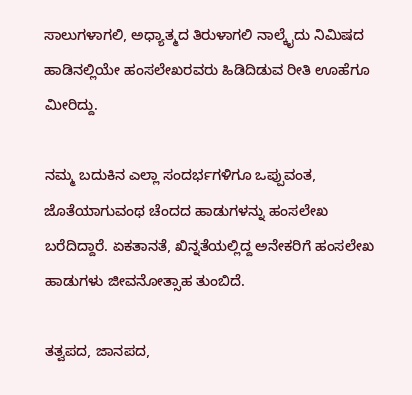ಸಾಲುಗಳಾಗಲಿ, ಅಧ್ಯಾತ್ಮದ ತಿರುಳಾಗಲಿ ನಾಲ್ಕೈದು ನಿಮಿಷದ ಹಾಡಿನಲ್ಲಿಯೇ ಹಂಸಲೇಖರವರು ಹಿಡಿದಿಡುವ ರೀತಿ ಊಹೆಗೂ ಮೀರಿದ್ದು.

ನಮ್ಮ ಬದುಕಿನ ಎಲ್ಲಾ ಸಂದರ್ಭಗಳಿಗೂ ಒಪ್ಪುವಂತ, ಜೊತೆಯಾಗುವಂಥ ಚೆಂದದ ಹಾಡುಗಳನ್ನು ಹಂಸಲೇಖ ಬರೆದಿದ್ದಾರೆ. ಏಕತಾನತೆ, ಖಿನ್ನತೆಯಲ್ಲಿದ್ದ ಅನೇಕರಿಗೆ ಹಂಸಲೇಖ ಹಾಡುಗಳು ಜೀವನೋತ್ಸಾಹ ತುಂಬಿದೆ.

ತತ್ವಪದ, ಜಾನಪದ,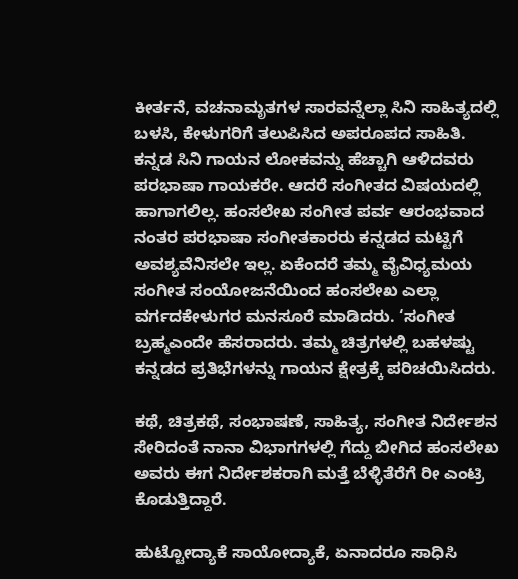ಕೀರ್ತನೆ, ವಚನಾಮೃತಗಳ ಸಾರವನ್ನೆಲ್ಲಾ ಸಿನಿ ಸಾಹಿತ್ಯದಲ್ಲಿ ಬಳಸಿ, ಕೇಳುಗರಿಗೆ ತಲುಪಿಸಿದ ಅಪರೂಪದ ಸಾಹಿತಿ.  ಕನ್ನಡ ಸಿನಿ ಗಾಯನ ಲೋಕವನ್ನು ಹೆಚ್ಚಾಗಿ ಆಳಿದವರು ಪರಭಾಷಾ ಗಾಯಕರೇ. ಆದರೆ ಸಂಗೀತದ ವಿಷಯದಲ್ಲಿ ಹಾಗಾಗಲಿಲ್ಲ. ಹಂಸಲೇಖ ಸಂಗೀತ ಪರ್ವ ಆರಂಭವಾದ ನಂತರ ಪರಭಾಷಾ ಸಂಗೀತಕಾರರು ಕನ್ನಡದ ಮಟ್ಟಿಗೆ ಅವಶ್ಯವೆನಿಸಲೇ ಇಲ್ಲ. ಏಕೆಂದರೆ ತಮ್ಮ ವೈವಿಧ್ಯಮಯ ಸಂಗೀತ ಸಂಯೋಜನೆಯಿಂದ ಹಂಸಲೇಖ ಎಲ್ಲಾ ವರ್ಗದಕೇಳುಗರ ಮನಸೂರೆ ಮಾಡಿದರು. ‘ಸಂಗೀತ ಬ್ರಹ್ಮಎಂದೇ ಹೆಸರಾದರು. ತಮ್ಮ ಚಿತ್ರಗಳಲ್ಲಿ ಬಹಳಷ್ಟು ಕನ್ನಡದ ಪ್ರತಿಭೆಗಳನ್ನು ಗಾಯನ ಕ್ಷೇತ್ರಕ್ಕೆ ಪರಿಚಯಿಸಿದರು.

ಕಥೆ, ಚಿತ್ರಕಥೆ, ಸಂಭಾಷಣೆ, ಸಾಹಿತ್ಯ, ಸಂಗೀತ ನಿರ್ದೇಶನ ಸೇರಿದಂತೆ ನಾನಾ ವಿಭಾಗಗಳಲ್ಲಿ ಗೆದ್ದು ಬೀಗಿದ ಹಂಸಲೇಖ ಅವರು ಈಗ ನಿರ್ದೇಶಕರಾಗಿ ಮತ್ತೆ ಬೆಳ್ಳಿತೆರೆಗೆ ರೀ ಎಂಟ್ರಿ ಕೊಡುತ್ತಿದ್ದಾರೆ.

ಹುಟ್ಟೋದ್ಯಾಕೆ ಸಾಯೋದ್ಯಾಕೆ, ಏನಾದರೂ ಸಾಧಿಸಿ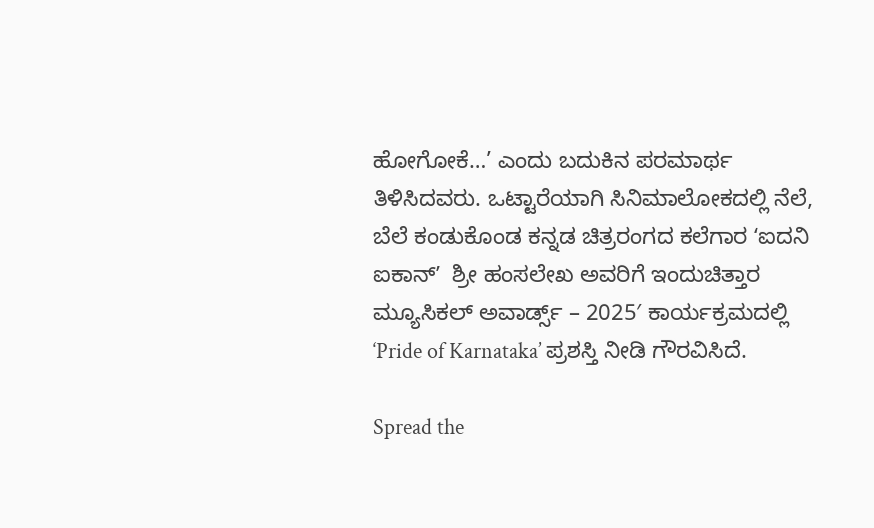ಹೋಗೋಕೆ…’ ಎಂದು ಬದುಕಿನ ಪರಮಾರ್ಥ ತಿಳಿಸಿದವರು. ಒಟ್ಟಾರೆಯಾಗಿ ಸಿನಿಮಾಲೋಕದಲ್ಲಿ ನೆಲೆ, ಬೆಲೆ ಕಂಡುಕೊಂಡ ಕನ್ನಡ ಚಿತ್ರರಂಗದ ಕಲೆಗಾರ ʻಐದನಿ ಐಕಾನ್‌ʼ  ಶ್ರೀ ಹಂಸಲೇಖ ಅವರಿಗೆ ಇಂದುಚಿತ್ತಾರ ಮ್ಯೂಸಿಕಲ್ ಅವಾರ್ಡ್ಸ್ – 2025′ ಕಾರ್ಯಕ್ರಮದಲ್ಲಿ ‘Pride of Karnataka’ ಪ್ರಶಸ್ತಿ ನೀಡಿ ಗೌರವಿಸಿದೆ.

Spread the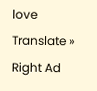love
Translate »
Right Ad